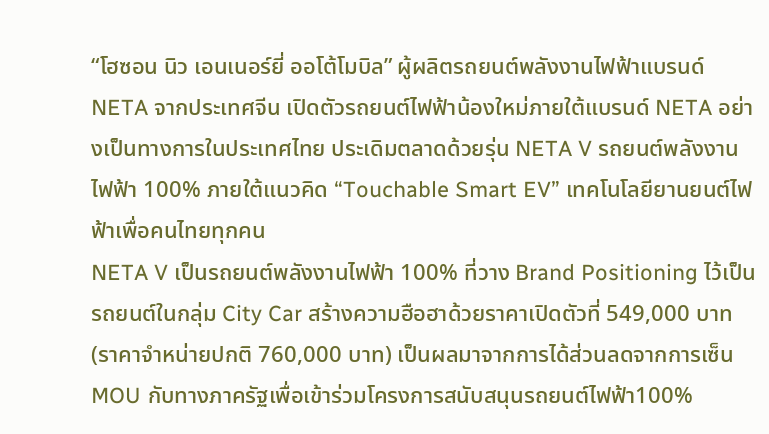“โฮซอน นิว เอนเนอร์ยี่ ออโต้โมบิล” ผู้ผลิตรถยนต์พลังงานไฟฟ้าแบรนด์ NETA จากประเทศจีน เปิดตัวรถยนต์ไฟฟ้าน้องใหม่ภายใต้แบรนด์ NETA อย่างเป็นทางการในประเทศไทย ประเดิมตลาดด้วยรุ่น NETA V รถยนต์พลังงานไฟฟ้า 100% ภายใต้แนวคิด “Touchable Smart EV” เทคโนโลยียานยนต์ไฟฟ้าเพื่อคนไทยทุกคน
NETA V เป็นรถยนต์พลังงานไฟฟ้า 100% ที่วาง Brand Positioning ไว้เป็นรถยนต์ในกลุ่ม City Car สร้างความฮือฮาด้วยราคาเปิดตัวที่ 549,000 บาท (ราคาจำหน่ายปกติ 760,000 บาท) เป็นผลมาจากการได้ส่วนลดจากการเซ็น MOU กับทางภาครัฐเพื่อเข้าร่วมโครงการสนับสนุนรถยนต์ไฟฟ้า100%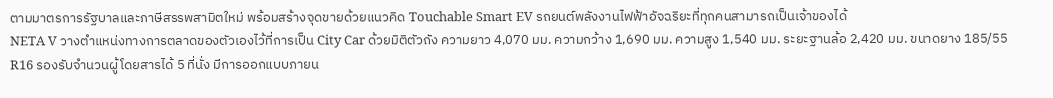ตามมาตรการรัฐบาลและภาษีสรรพสามิตใหม่ พร้อมสร้างจุดขายด้วยแนวคิด Touchable Smart EV รถยนต์พลังงานไฟฟ้าอัจฉริยะที่ทุกคนสามารถเป็นเจ้าของได้
NETA V วางตำแหน่งทางการตลาดของตัวเองไว้ที่การเป็น City Car ด้วยมิติตัวถัง ความยาว 4,070 มม. ความกว้าง 1,690 มม. ความสูง 1,540 มม. ระยะฐานล้อ 2,420 มม. ขนาดยาง 185/55 R16 รองรับจำนวนผู้โดยสารได้ 5 ที่นั่ง มีการออกแบบภายน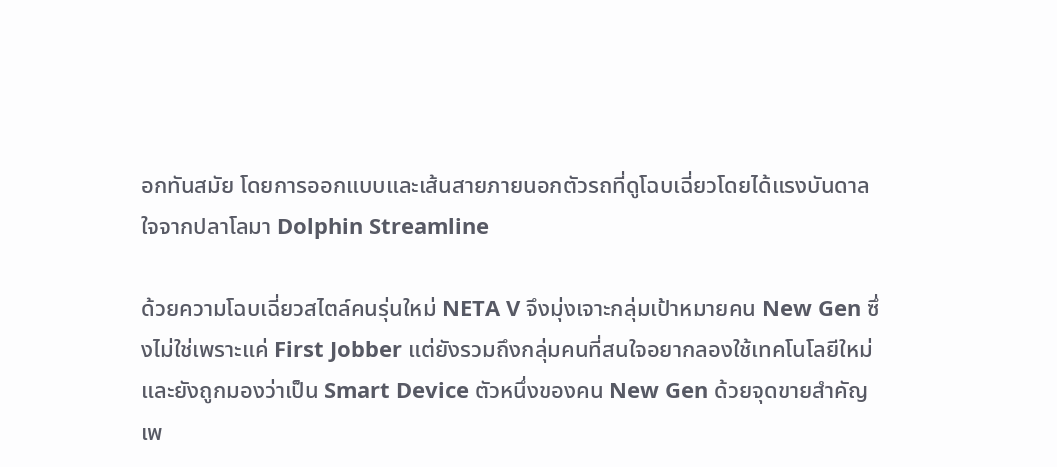อกทันสมัย โดยการออกแบบและเส้นสายภายนอกตัวรถที่ดูโฉบเฉี่ยวโดยได้แรงบันดาลใจจากปลาโลมา Dolphin Streamline

ด้วยความโฉบเฉี่ยวสไตล์คนรุ่นใหม่ NETA V จึงมุ่งเจาะกลุ่มเป้าหมายคน New Gen ซึ่งไม่ใช่เพราะแค่ First Jobber แต่ยังรวมถึงกลุ่มคนที่สนใจอยากลองใช้เทคโนโลยีใหม่ และยังถูกมองว่าเป็น Smart Device ตัวหนึ่งของคน New Gen ด้วยจุดขายสำคัญ เพ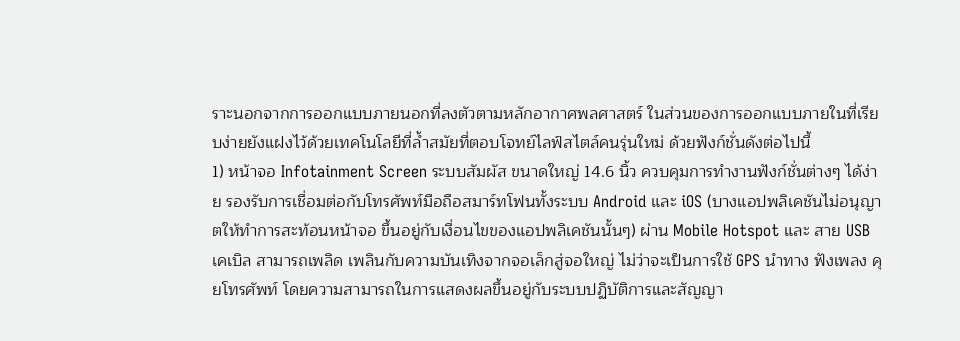ราะนอกจากการออกแบบภายนอกที่ลงตัวตามหลักอากาศพลศาสตร์ ในส่วนของการออกแบบภายในที่เรียบง่ายยังแฝงไว้ด้วยเทคโนโลยีที่ล้ำสมัยที่ตอบโจทย์ไลฟ์สไตล์คนรุ่นใหม่ ด้วยฟังก์ชั่นดังต่อไปนี้
1) หน้าจอ Infotainment Screen ระบบสัมผัส ขนาดใหญ่ 14.6 นิ้ว ควบคุมการทำงานฟังก์ชั่นต่างๆ ได้ง่าย รองรับการเชื่อมต่อกับโทรศัพท์มือถือสมาร์ทโฟนทั้งระบบ Android และ iOS (บางแอปพลิเคชันไม่อนุญาตให้ทำการสะท้อนหน้าจอ ขึ้นอยู่กับเงื่อนไขของแอปพลิเคชันนั้นๆ) ผ่าน Mobile Hotspot และ สาย USB เคเบิล สามารถเพลิด เพลินกับความบันเทิงจากจอเล็กสู่จอใหญ่ ไม่ว่าจะเป็นการใช้ GPS นำทาง ฟังเพลง คุยโทรศัพท์ โดยความสามารถในการแสดงผลขึ้นอยู่กับระบบปฏิบัติการและสัญญา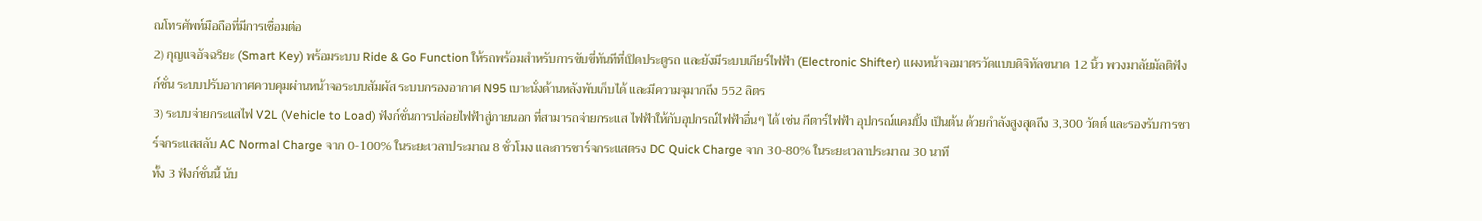ณโทรศัพท์มือถือที่มีการเชื่อมต่อ
2) กุญแจอัจฉริยะ (Smart Key) พร้อมระบบ Ride & Go Function ให้รถพร้อมสำหรับการขับขี่ทันทีที่เปิดประตูรถ และยังมีระบบเกียร์ไฟฟ้า (Electronic Shifter) แผงหน้าจอมาตรวัดแบบดิจิทัลขนาด 12 นิ้ว พวงมาลัยมัลติฟังก์ชั่น ระบบปรับอากาศควบคุมผ่านหน้าจอระบบสัมผัส ระบบกรองอากาศ N95 เบาะนั่งด้านหลังพับเก็บได้ และมีความจุมากถึง 552 ลิตร
3) ระบบจ่ายกระแสไฟ V2L (Vehicle to Load) ฟังก์ชั่นการปล่อยไฟฟ้าสู่ภายนอก ที่สามารถจ่ายกระแส ไฟฟ้าให้กับอุปกรณ์ไฟฟ้าอื่นๆ ได้ เช่น กีตาร์ไฟฟ้า อุปกรณ์แคมปิ้ง เป็นต้น ด้วยกำลังสูงสุดถึง 3,300 วัตต์ และรองรับการชาร์จกระแสสลับ AC Normal Charge จาก 0-100% ในระยะเวลาประมาณ 8 ชั่วโมง และการชาร์จกระแสตรง DC Quick Charge จาก 30-80% ในระยะเวลาประมาณ 30 นาที
ทั้ง 3 ฟังก์ชั่นนี้ นับ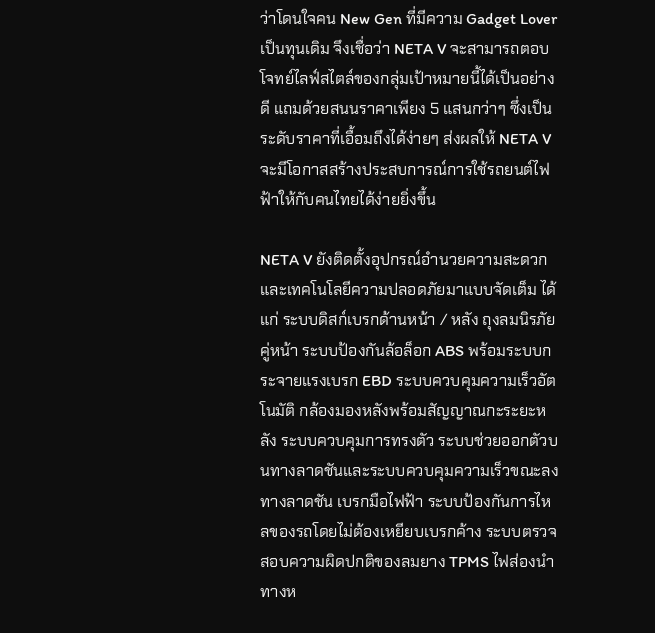ว่าโดนใจคน New Gen ที่มีความ Gadget Lover เป็นทุนเดิม จึงเชื่อว่า NETA V จะสามารถตอบโจทย์ไลฟ์สไตล์ของกลุ่มเป้าหมายนี้ได้เป็นอย่างดี แถมด้วยสนนราคาเพียง 5 แสนกว่าๆ ซึ่งเป็นระดับราคาที่เอื้อมถึงได้ง่ายๆ ส่งผลให้ NETA V จะมีโอกาสสร้างประสบการณ์การใช้รถยนต์ไฟฟ้าให้กับคนไทยได้ง่ายยิ่งขึ้น

NETA V ยังติดตั้งอุปกรณ์อำนวยความสะดวก และเทคโนโลยีความปลอดภัยมาแบบจัดเต็ม ได้แก่ ระบบดิสก์เบรกด้านหน้า / หลัง ถุงลมนิรภัยคู่หน้า ระบบป้องกันล้อล็อก ABS พร้อมระบบกระจายแรงเบรก EBD ระบบควบคุมความเร็วอัตโนมัติ กล้องมองหลังพร้อมสัญญาณกะระยะหลัง ระบบควบคุมการทรงตัว ระบบช่วยออกตัวบนทางลาดชันและระบบควบคุมความเร็วขณะลงทางลาดชัน เบรกมือไฟฟ้า ระบบป้องกันการไหลของรถโดยไม่ต้องเหยียบเบรกค้าง ระบบตรวจสอบความผิดปกติของลมยาง TPMS ไฟส่องนำทางห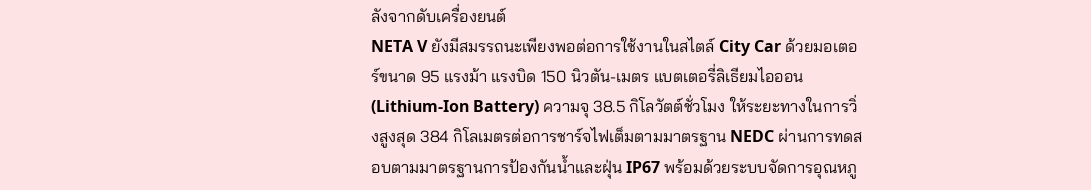ลังจากดับเครื่องยนต์
NETA V ยังมีสมรรถนะเพียงพอต่อการใช้งานในสไตล์ City Car ด้วยมอเตอร์ขนาด 95 แรงม้า แรงบิด 150 นิวตัน-เมตร แบตเตอรี่ลิเธียมไอออน (Lithium-Ion Battery) ความจุ 38.5 กิโลวัตต์ชั่วโมง ให้ระยะทางในการวิ่งสูงสุด 384 กิโลเมตรต่อการชาร์จไฟเต็มตามมาตรฐาน NEDC ผ่านการทดสอบตามมาตรฐานการป้องกันน้ำและฝุ่น IP67 พร้อมด้วยระบบจัดการอุณหภู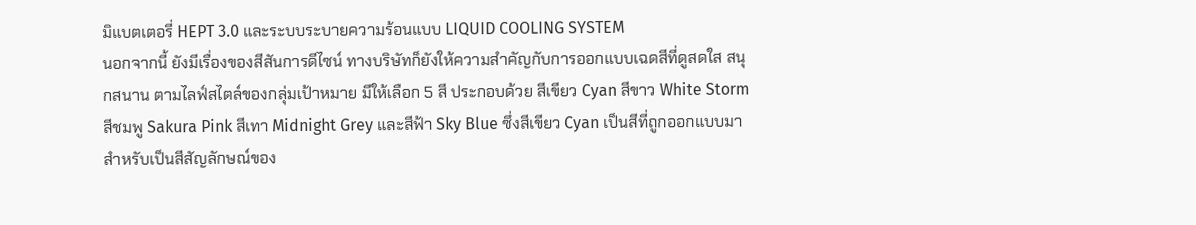มิแบตเตอรี่ HEPT 3.0 และระบบระบายความร้อนแบบ LIQUID COOLING SYSTEM
นอกจากนี้ ยังมีเรื่องของสีสันการดีไซน์ ทางบริษัทก็ยังให้ความสำคัญกับการออกแบบเฉดสีที่ดูสดใส สนุกสนาน ตามไลฟ์สไตล์ของกลุ่มเป้าหมาย มีให้เลือก 5 สี ประกอบด้วย สีเขียว Cyan สีขาว White Storm สีชมพู Sakura Pink สีเทา Midnight Grey และสีฟ้า Sky Blue ซึ่งสีเขียว Cyan เป็นสีที่ถูกออกแบบมาสำหรับเป็นสีสัญลักษณ์ของ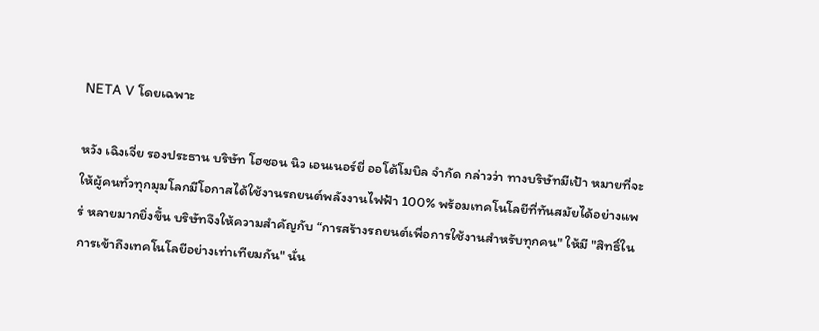NETA V โดยเฉพาะ

หวัง เฉิงเจี่ย รองประธาน บริษัท โฮซอน นิว เอนเนอร์ยี่ ออโต้โมบิล จำกัด กล่าวว่า ทางบริษัทมีเป้า หมายที่จะให้ผู้คนทั่วทุกมุมโลกมีโอกาสได้ใช้งานรถยนต์พลังงานไฟฟ้า 100% พร้อมเทคโนโลยีที่ทันสมัยได้อย่างแพร่ หลายมากยิ่งขึ้น บริษัทจึงให้ความสำคัญกับ “การสร้างรถยนต์เพื่อการใช้งานสำหรับทุกคน" ให้มี "สิทธิ์ในการเข้าถึงเทคโนโลยีอย่างเท่าเทียมกัน" นั่น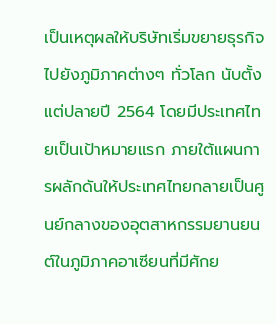เป็นเหตุผลให้บริษัทเริ่มขยายธุรกิจไปยังภูมิภาคต่างๆ ทั่วโลก นับตั้งแต่ปลายปี 2564 โดยมีประเทศไทยเป็นเป้าหมายแรก ภายใต้แผนการผลักดันให้ประเทศไทยกลายเป็นศูนย์กลางของอุตสาหกรรมยานยนต์ในภูมิภาคอาเซียนที่มีศักย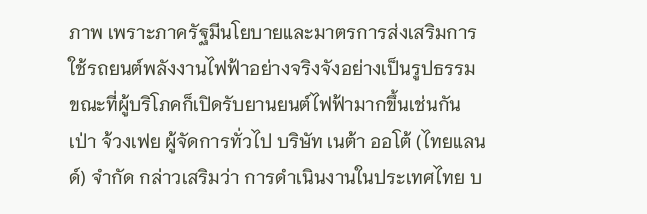ภาพ เพราะภาครัฐมีนโยบายและมาตรการส่งเสริมการใช้รถยนต์พลังงานไฟฟ้าอย่างจริงจังอย่างเป็นรูปธรรม ขณะที่ผู้บริโภคก็เปิดรับยานยนต์ไฟฟ้ามากขึ้นเช่นกัน
เป่า จ้วงเฟย ผู้จัดการทั่วไป บริษัท เนต้า ออโต้ (ไทยแลนด์) จำกัด กล่าวเสริมว่า การดำเนินงานในประเทศไทย บ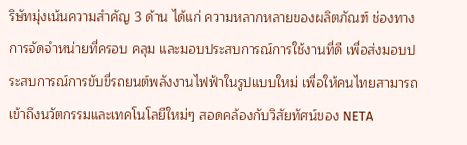ริษัทมุ่งเน้นความสำคัญ 3 ด้าน ได้แก่ ความหลากหลายของผลิตภัณฑ์ ช่องทางการจัดจำหน่ายที่ครอบ คลุม และมอบประสบการณ์การใช้งานที่ดี เพื่อส่งมอบประสบการณ์การขับขี่รถยนต์พลังงานไฟฟ้าในรูปแบบใหม่ เพื่อให้คนไทยสามารถเข้าถึงนวัตกรรมและเทคโนโลยีใหม่ๆ สอดคล้องกับวิสัยทัศน์ของ NETA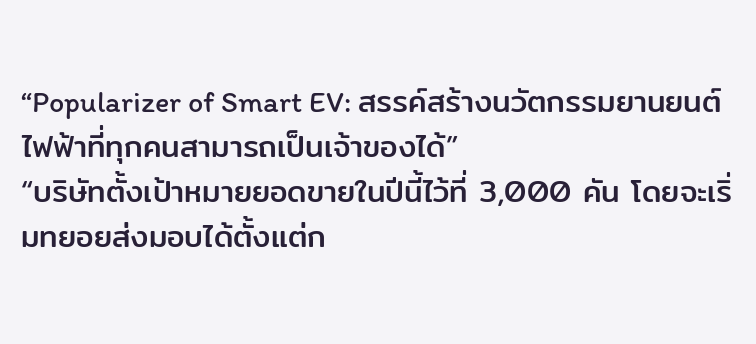“Popularizer of Smart EV: สรรค์สร้างนวัตกรรมยานยนต์ไฟฟ้าที่ทุกคนสามารถเป็นเจ้าของได้”
“บริษัทตั้งเป้าหมายยอดขายในปีนี้ไว้ที่ 3,000 คัน โดยจะเริ่มทยอยส่งมอบได้ตั้งแต่ก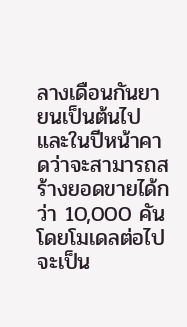ลางเดือนกันยายนเป็นต้นไป และในปีหน้าคาดว่าจะสามารถสร้างยอดขายได้กว่า 10,000 คัน โดยโมเดลต่อไปจะเป็น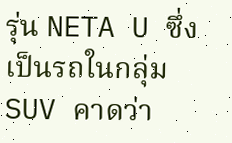รุ่น NETA U ซึ่งเป็นรถในกลุ่ม SUV คาดว่า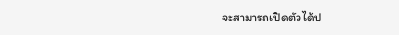จะสามารถเปิดตัวได้ป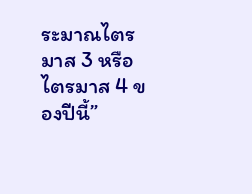ระมาณไตรมาส 3 หรือไตรมาส 4 ของปีนี้”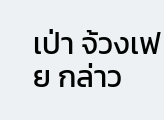เป่า จ้วงเฟย กล่าว